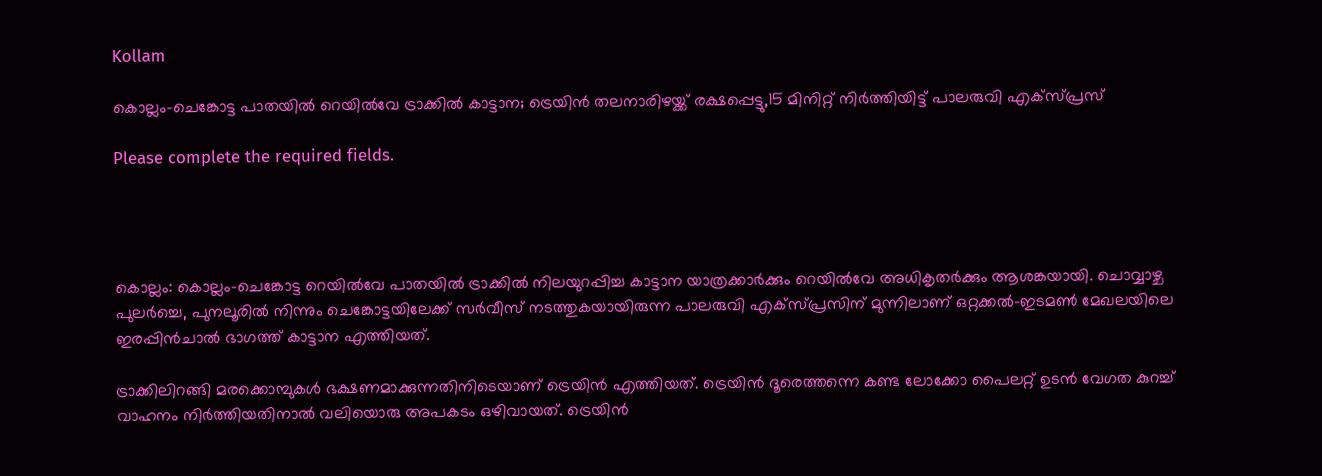Kollam

കൊല്ലം-ചെങ്കോട്ട പാതയിൽ റെയിൽവേ ട്രാക്കിൽ കാട്ടാന; ട്രെയിൻ തലനാരിഴയ്ക്ക് രക്ഷപ്പെട്ടു,15 മിനിറ്റ് നിർത്തിയിട്ട് പാലരുവി എക്സ്പ്രസ്

Please complete the required fields.




കൊല്ലം: കൊല്ലം-ചെങ്കോട്ട റെയിൽവേ പാതയിൽ ട്രാക്കിൽ നിലയുറപ്പിച്ച കാട്ടാന യാത്രക്കാർക്കും റെയിൽവേ അധികൃതർക്കും ആശങ്കയായി. ചൊവ്വാഴ്ച പുലർച്ചെ, പുനലൂരിൽ നിന്നും ചെങ്കോട്ടയിലേക്ക് സർവീസ് നടത്തുകയായിരുന്ന പാലരുവി എക്സ്പ്രസിന് മുന്നിലാണ് ഒറ്റക്കൽ-ഇടമൺ മേഖലയിലെ ഇരപ്പിൻചാൽ ഭാഗത്ത് കാട്ടാന എത്തിയത്.

ട്രാക്കിലിറങ്ങി മരക്കൊമ്പുകൾ ഭക്ഷണമാക്കുന്നതിനിടെയാണ് ട്രെയിൻ എത്തിയത്. ട്രെയിൻ ദൂരെത്തന്നെ കണ്ട ലോക്കോ പൈലറ്റ് ഉടൻ വേഗത കുറച്ച് വാഹനം നിർത്തിയതിനാൽ വലിയൊരു അപകടം ഒഴിവായത്. ട്രെയിൻ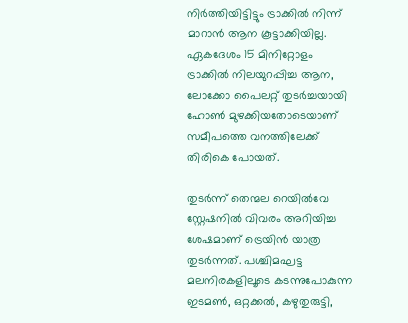നിർത്തിയിട്ടിട്ടും ട്രാക്കിൽ നിന്ന് മാറാൻ ആന കൂട്ടാക്കിയില്ല. ഏകദേശം 15 മിനിറ്റോളം ട്രാക്കിൽ നിലയുറപ്പിച്ച ആന, ലോക്കോ പൈലറ്റ് തുടർച്ചയായി ഹോൺ മുഴക്കിയതോടെയാണ് സമീപത്തെ വനത്തിലേക്ക് തിരികെ പോയത്.

തുടർന്ന് തെന്മല റെയിൽവേ സ്റ്റേഷനിൽ വിവരം അറിയിച്ച ശേഷമാണ് ട്രെയിൻ യാത്ര തുടർന്നത്. പശ്ചിമഘട്ട മലനിരകളിലൂടെ കടന്നുപോകുന്ന ഇടമൺ, ഒറ്റക്കൽ, കഴുതുരുട്ടി,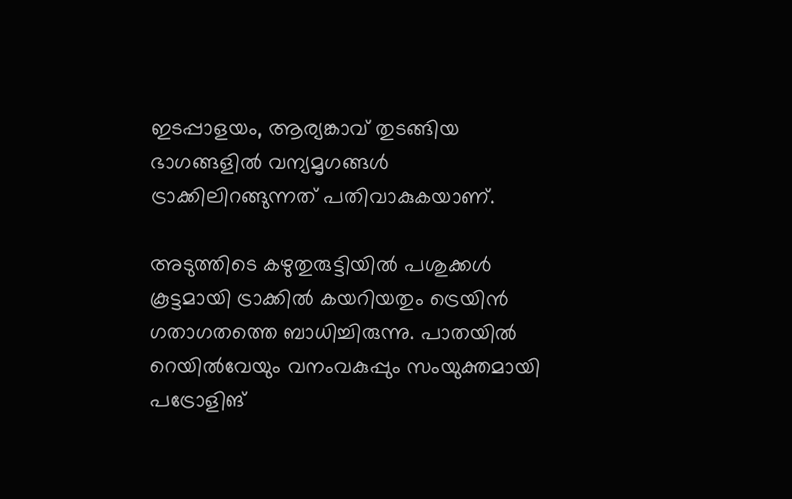ഇടപ്പാളയം, ആര്യങ്കാവ് തുടങ്ങിയ ഭാഗങ്ങളിൽ വന്യമൃഗങ്ങൾ ട്രാക്കിലിറങ്ങുന്നത് പതിവാകുകയാണ്.

അടുത്തിടെ കഴുതുരുട്ടിയിൽ പശുക്കൾ കൂട്ടമായി ട്രാക്കിൽ കയറിയതും ട്രെയിൻ ഗതാഗതത്തെ ബാധിച്ചിരുന്നു. പാതയിൽ റെയിൽവേയും വനംവകുപ്പും സംയുക്തമായി പട്രോളിങ്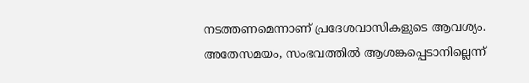നടത്തണമെന്നാണ് പ്രദേശവാസികളുടെ ആവശ്യം. അതേസമയം, സംഭവത്തിൽ ആശങ്കപ്പെടാനില്ലെന്ന്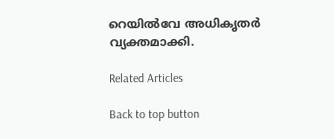റെയിൽവേ അധികൃതർ വ്യക്തമാക്കി.

Related Articles

Back to top button